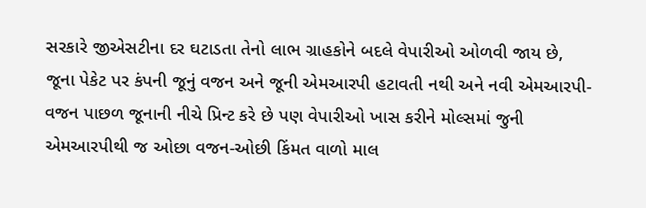સરકારે જીએસટીના દર ઘટાડતા તેનો લાભ ગ્રાહકોને બદલે વેપારીઓ ઓળવી જાય છે, જૂના પેકેટ પર કંપની જૂનું વજન અને જૂની એમઆરપી હટાવતી નથી અને નવી એમઆરપી-વજન પાછળ જૂનાની નીચે પ્રિન્ટ કરે છે પણ વેપારીઓ ખાસ કરીને મોલ્સમાં જુની એમઆરપીથી જ ઓછા વજન-ઓછી કિંમત વાળો માલ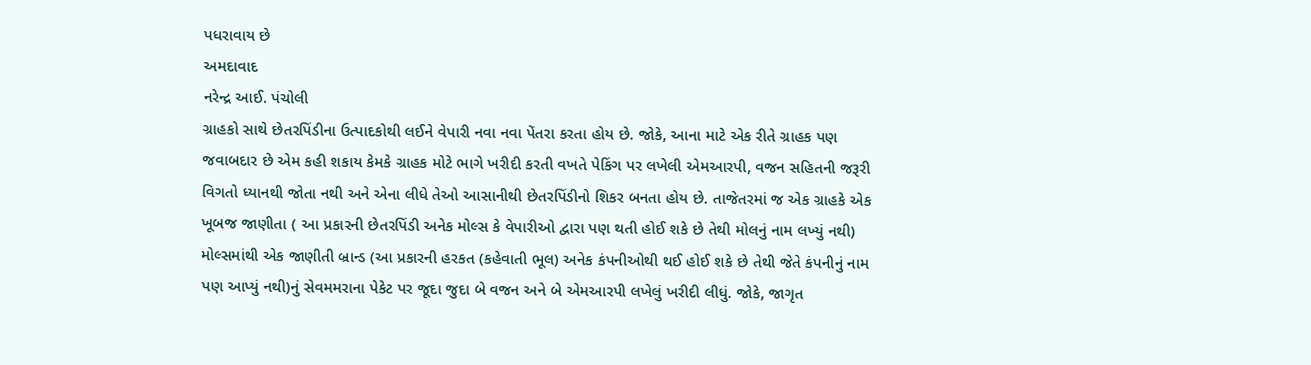પધરાવાય છે
અમદાવાદ
નરેન્દ્ર આઈ. પંચોલી
ગ્રાહકો સાથે છેતરપિંડીના ઉત્પાદકોથી લઈને વેપારી નવા નવા પેંતરા કરતા હોય છે. જોકે, આના માટે એક રીતે ગ્રાહક પણ જવાબદાર છે એમ કહી શકાય કેમકે ગ્રાહક મોટે ભાગે ખરીદી કરતી વખતે પેકિંગ પર લખેલી એમઆરપી, વજન સહિતની જરૂરી વિગતો ધ્યાનથી જોતા નથી અને એના લીધે તેઓ આસાનીથી છેતરપિંડીનો શિકર બનતા હોય છે. તાજેતરમાં જ એક ગ્રાહકે એક ખૂબજ જાણીતા ( આ પ્રકારની છેતરપિંડી અનેક મોલ્સ કે વેપારીઓ દ્વારા પણ થતી હોઈ શકે છે તેથી મોલનું નામ લખ્યું નથી) મોલ્સમાંથી એક જાણીતી બ્રાન્ડ (આ પ્રકારની હરકત (કહેવાતી ભૂલ) અનેક કંપનીઓથી થઈ હોઈ શકે છે તેથી જેતે કંપનીનું નામ પણ આપ્યું નથી)નું સેવમમરાના પેકેટ પર જૂદા જુદા બે વજન અને બે એમઆરપી લખેલું ખરીદી લીધું. જોકે, જાગૃત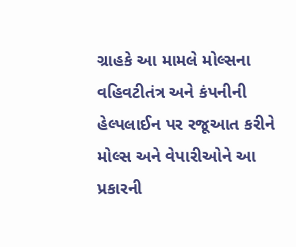ગ્રાહકે આ મામલે મોલ્સના વહિવટીતંત્ર અને કંપનીની હેલ્પલાઈન પર રજૂઆત કરીને મોલ્સ અને વેપારીઓને આ પ્રકારની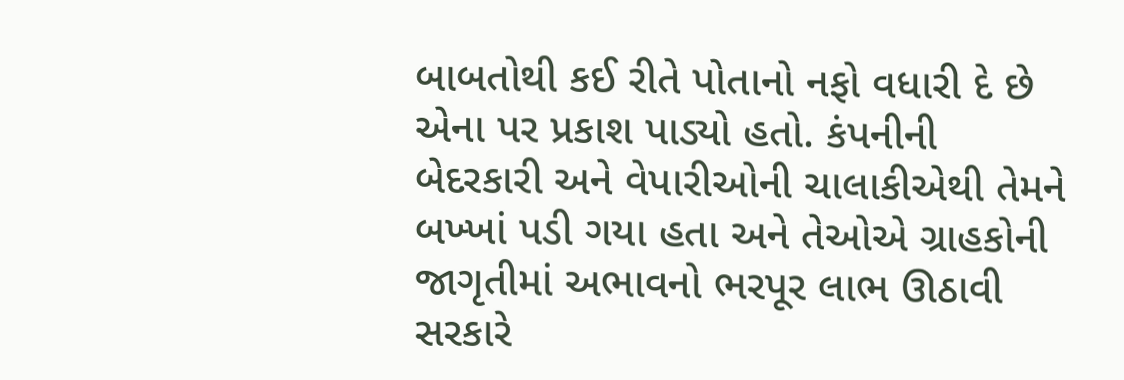બાબતોથી કઈ રીતે પોતાનો નફો વધારી દે છે એના પર પ્રકાશ પાડ્યો હતો. કંપનીની બેદરકારી અને વેપારીઓની ચાલાકીએથી તેમને બખ્ખાં પડી ગયા હતા અને તેઓએ ગ્રાહકોની જાગૃતીમાં અભાવનો ભરપૂર લાભ ઊઠાવી સરકારે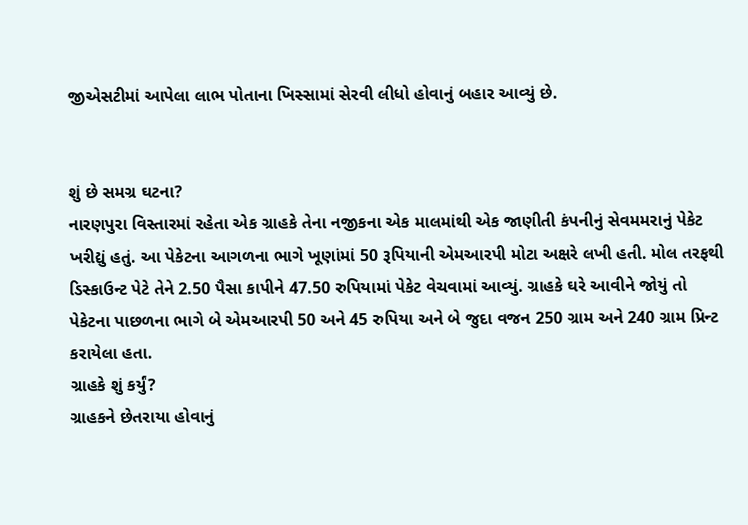જીએસટીમાં આપેલા લાભ પોતાના ખિસ્સામાં સેરવી લીધો હોવાનું બહાર આવ્યું છે.


શું છે સમગ્ર ઘટના?
નારણપુરા વિસ્તારમાં રહેતા એક ગ્રાહકે તેના નજીકના એક માલમાંથી એક જાણીતી કંપનીનું સેવમમરાનું પેકેટ ખરીદ્યું હતું. આ પેકેટના આગળના ભાગે ખૂણાંમાં 50 રૂપિયાની એમઆરપી મોટા અક્ષરે લખી હતી. મોલ તરફથી ડિસ્કાઉન્ટ પેટે તેને 2.50 પૈસા કાપીને 47.50 રુપિયામાં પેકેટ વેચવામાં આવ્યું. ગ્રાહકે ઘરે આવીને જોયું તો પેકેટના પાછળના ભાગે બે એમઆરપી 50 અને 45 રુપિયા અને બે જુદા વજન 250 ગ્રામ અને 240 ગ્રામ પ્રિન્ટ કરાયેલા હતા.
ગ્રાહકે શું કર્યું?
ગ્રાહકને છેતરાયા હોવાનું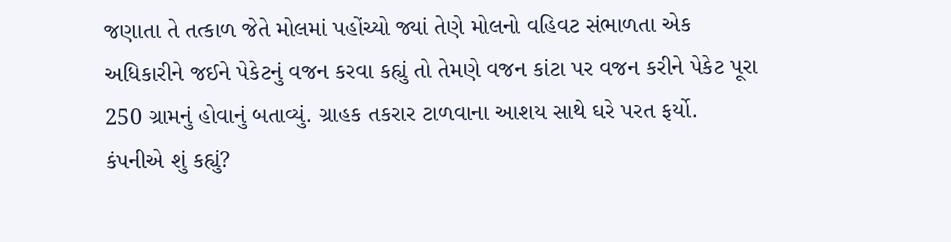જણાતા તે તત્કાળ જેતે મોલમાં પહોંચ્યો જ્યાં તેણે મોલનો વહિવટ સંભાળતા એક અધિકારીને જઈને પેકેટનું વજન કરવા કહ્યું તો તેમણે વજન કાંટા પર વજન કરીને પેકેટ પૂરા 250 ગ્રામનું હોવાનું બતાવ્યું. ગ્રાહક તકરાર ટાળવાના આશય સાથે ઘરે પરત ફર્યો.
કંપનીએ શું કહ્યું?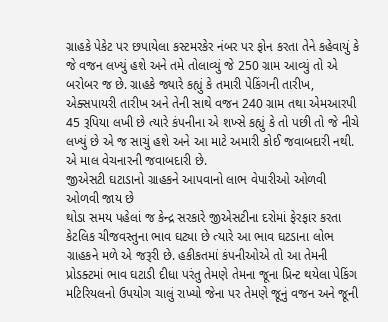ગ્રાહકે પેકેટ પર છપાયેલા કસ્ટમરકેર નંબર પર ફોન કરતા તેને કહેવાયું કે જે વજન લખ્યું હશે અને તમે તોલાવ્યું જે 250 ગ્રામ આવ્યું તો એ બરોબર જ છે. ગ્રાહકે જ્યારે કહ્યું કે તમારી પેકિંગની તારીખ, એક્સપાયરી તારીખ અને તેની સાથે વજન 240 ગ્રામ તથા એમઆરપી 45 રૂપિયા લખી છે ત્યારે કંપનીના એ શખ્સે કહ્યું કે તો પછી તો જે નીચે લખ્યું છે એ જ સાચું હશે અને આ માટે અમારી કોઈ જવાબદારી નથી. એ માલ વેચનારની જવાબદારી છે.
જીએસટી ઘટાડાનો ગ્રાહકને આપવાનો લાભ વેપારીઓ ઓળવી ઓળવી જાય છે
થોડા સમય પહેલાં જ કેન્દ્ર સરકારે જીએસટીના દરોમાં ફેરફાર કરતા કેટલિક ચીજવસ્તુના ભાવ ઘટ્યા છે ત્યારે આ ભાવ ઘટડાના લોભ ગ્રાહકને મળે એ જરૂરી છે. હકીકતમાં કંપનીઓએ તો આ તેમની પ્રોડક્ટમાં ભાવ ઘટાડી દીધા પરંતુ તેમણે તેમના જૂના પ્રિન્ટ થયેલા પેકિંગ મટિરિયલનો ઉપયોગ ચાલું રાખ્યો જેના પર તેમણે જૂનું વજન અને જૂની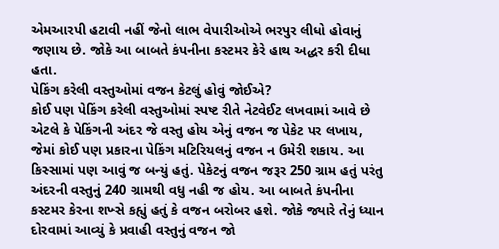એમઆરપી હટાવી નહીં જેનો લાભ વેપારીઓએ ભરપુર લીધો હોવાનું જણાય છે. જોકે આ બાબતે કંપનીના કસ્ટમર કેરે હાથ અદ્ધર કરી દીધા હતા.
પેકિંગ કરેલી વસ્તુઓમાં વજન કેટલું હોવું જોઈએ?
કોઈ પણ પેકિંગ કરેલી વસ્તુઓમાં સ્પષ્ટ રીતે નેટવેઈટ લખવામાં આવે છે એટલે કે પેકિંગની અંદર જે વસ્તુ હોય એનું વજન જ પેકેટ પર લખાય, જેમાં કોઈ પણ પ્રકારના પેકિંગ મટિરિયલનું વજન ન ઉમેરી શકાય. આ કિસ્સામાં પણ આવું જ બન્યું હતું. પેકેટનું વજન જરૂર 250 ગ્રામ હતું પરંતુ અંદરની વસ્તુનું 240 ગ્રામથી વધુ નહી જ હોય. આ બાબતે કંપનીના કસ્ટમર કેરના શખ્સે કહ્યું હતું કે વજન બરોબર હશે. જોકે જ્યારે તેનું ધ્યાન દોરવામાં આવ્યું કે પ્રવાહી વસ્તુનું વજન જો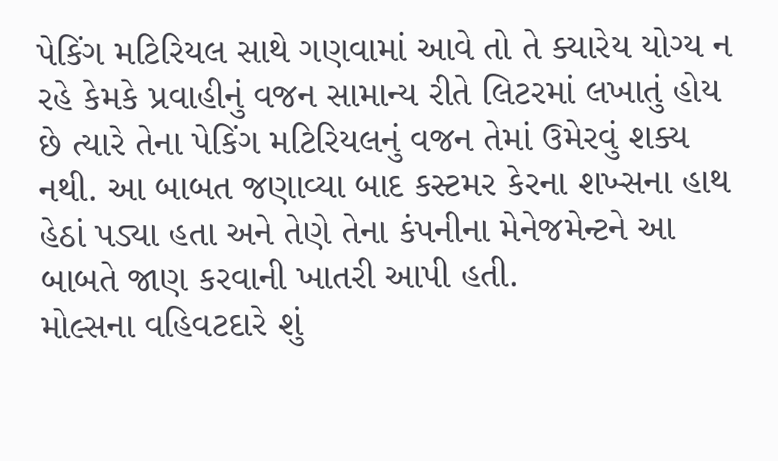પેકિંગ મટિરિયલ સાથે ગણવામાં આવે તો તે ક્યારેય યોગ્ય ન રહે કેમકે પ્રવાહીનું વજન સામાન્ય રીતે લિટરમાં લખાતું હોય છે ત્યારે તેના પેકિંગ મટિરિયલનું વજન તેમાં ઉમેરવું શક્ય નથી. આ બાબત જણાવ્યા બાદ કસ્ટમર કેરના શખ્સના હાથ હેઠાં પડ્યા હતા અને તેણે તેના કંપનીના મેનેજમેન્ટને આ બાબતે જાણ કરવાની ખાતરી આપી હતી.
મોલ્સના વહિવટદારે શું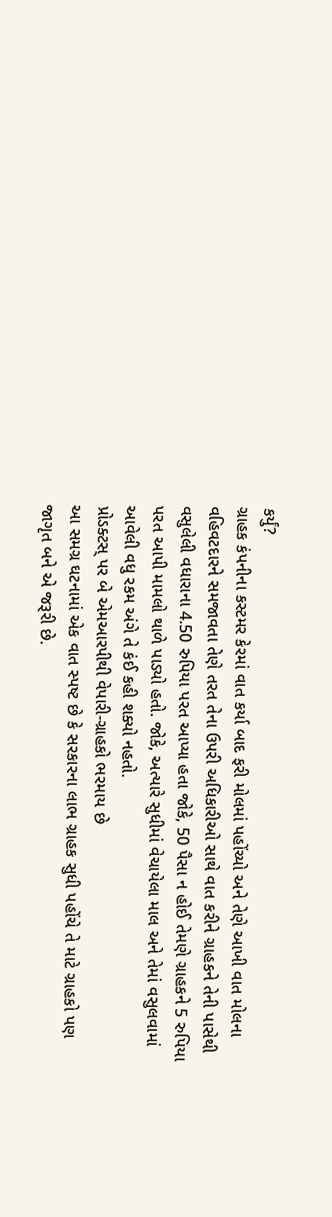કર્યું?
ગ્રાહક કંપનીના કસ્ટમર કેરમાં વાત કર્યા બાદ ફરી મોલમાં પહોંચ્યો અને તેણે આખી વાત મોલના વહિવટદારને સમજાવતા તેણે તરત તેના ઉપરી અધિકારીઓ સાથે વાત કરીને ગ્રાહકને તેની પાસેથી વસુલેલી વધારાના 4.50 રુપિયા પરત આપ્યા હતા જોકે, 50 પૈસા ન હોઈ તેમણે ગ્રાહકને 5 રુપિયા પરત આપી મામલો થાળે પાડ્યો હતો. જોકે, અત્યારે સુધીમાં વેચાયેલા માલ અને તેમાં વસુલવામાં આવેલી વધુ રકમ અંગે તે કંઈ કહી શક્યો નહતો.
પ્રોડક્ટસ્ પર બે એમઆરપીથી વેપારી-ગ્રાહકો ભરમાય છે
આ સમગ્ર ઘટનામાં એક વાત સ્પષ્ટ છે કે સરકારના લાભ ગ્રાહક સુધી પહોંચે તે માટે ગ્રાહકો પણ જાગૃત બને એ જરૂરી છે.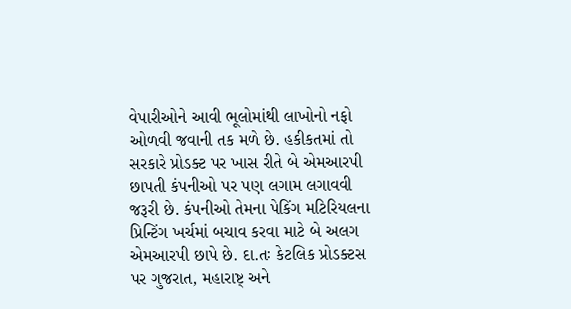વેપારીઓને આવી ભૂલોમાંથી લાખોનો નફો ઓળવી જવાની તક મળે છે. હકીકતમાં તો સરકારે પ્રોડક્ટ પર ખાસ રીતે બે એમઆરપી છાપતી કંપનીઓ પર પણ લગામ લગાવવી જરૂરી છે. કંપનીઓ તેમના પેકિંગ મટિરિયલના પ્રિન્ટિંગ ખર્ચમાં બચાવ કરવા માટે બે અલગ એમઆરપી છાપે છે. દા.તઃ કેટલિક પ્રોડક્ટસ પર ગુજરાત, મહારાષ્ટ્ અને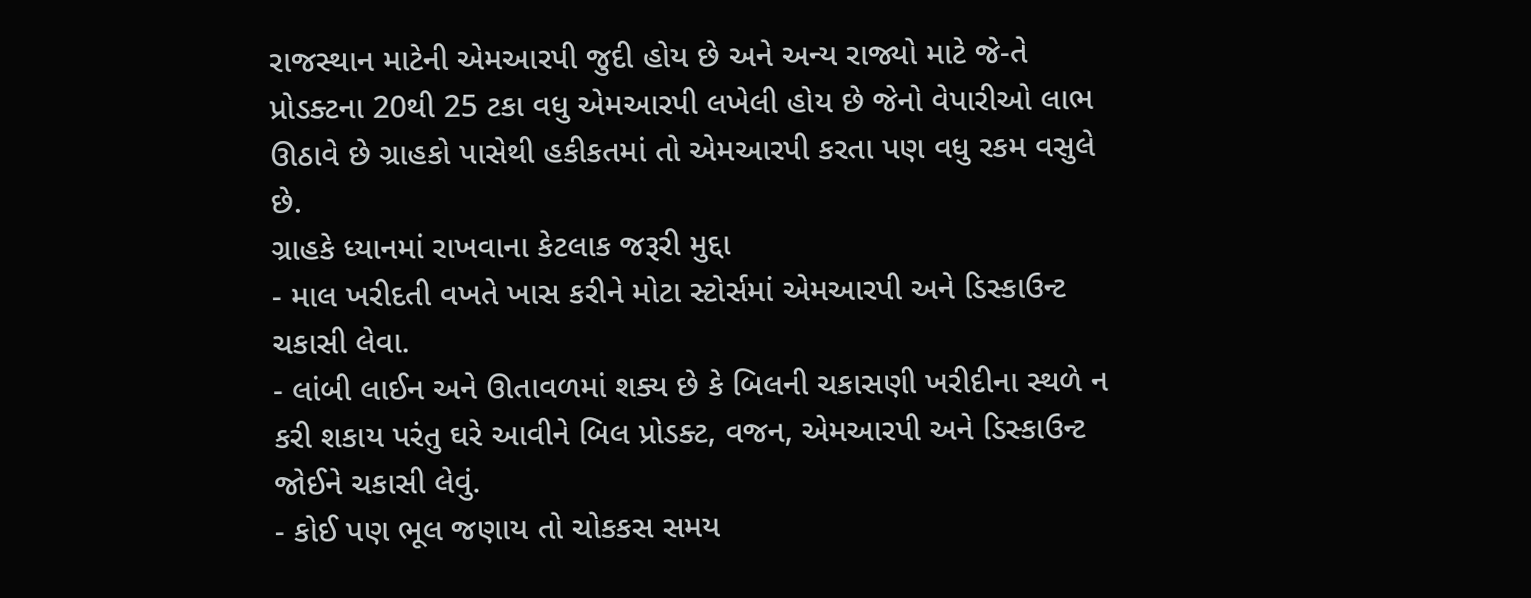રાજસ્થાન માટેની એમઆરપી જુદી હોય છે અને અન્ય રાજ્યો માટે જે-તે પ્રોડક્ટના 20થી 25 ટકા વધુ એમઆરપી લખેલી હોય છે જેનો વેપારીઓ લાભ ઊઠાવે છે ગ્રાહકો પાસેથી હકીકતમાં તો એમઆરપી કરતા પણ વધુ રકમ વસુલે છે.
ગ્રાહકે ધ્યાનમાં રાખવાના કેટલાક જરૂરી મુદ્દા
- માલ ખરીદતી વખતે ખાસ કરીને મોટા સ્ટોર્સમાં એમઆરપી અને ડિસ્કાઉન્ટ ચકાસી લેવા.
- લાંબી લાઈન અને ઊતાવળમાં શક્ય છે કે બિલની ચકાસણી ખરીદીના સ્થળે ન કરી શકાય પરંતુ ઘરે આવીને બિલ પ્રોડક્ટ, વજન, એમઆરપી અને ડિસ્કાઉન્ટ જોઈને ચકાસી લેવું.
- કોઈ પણ ભૂલ જણાય તો ચોકકસ સમય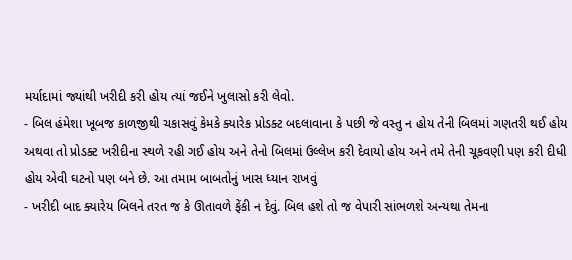મર્યાદામાં જ્યાંથી ખરીદી કરી હોય ત્યાં જઈને ખુલાસો કરી લેવો.
- બિલ હંમેશા ખૂબજ કાળજીથી ચકાસવું કેમકે ક્યારેક પ્રોડક્ટ બદલાવાના કે પછી જે વસ્તુ ન હોય તેની બિલમાં ગણતરી થઈ હોય અથવા તો પ્રોડક્ટ ખરીદીના સ્થળે રહી ગઈ હોય અને તેનો બિલમાં ઉલ્લેખ કરી દેવાયો હોય અને તમે તેની ચૂકવણી પણ કરી દીધી હોય એવી ઘટનો પણ બને છે. આ તમામ બાબતોનું ખાસ ધ્યાન રાખવું
- ખરીદી બાદ ક્યારેય બિલને તરત જ કે ઊતાવળે ફેંકી ન દેવું. બિલ હશે તો જ વેપારી સાંભળશે અન્યથા તેમના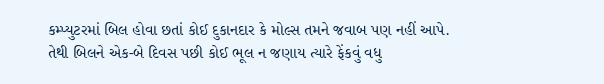કમ્પ્યુટરમાં બિલ હોવા છતાં કોઈ દુકાનદાર કે મોલ્સ તમને જવાબ પણ નહીં આપે. તેથી બિલને એક-બે દિવસ પછી કોઈ ભૂલ ન જણાય ત્યારે ફેંકવું વધુ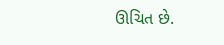ઊચિત છે.